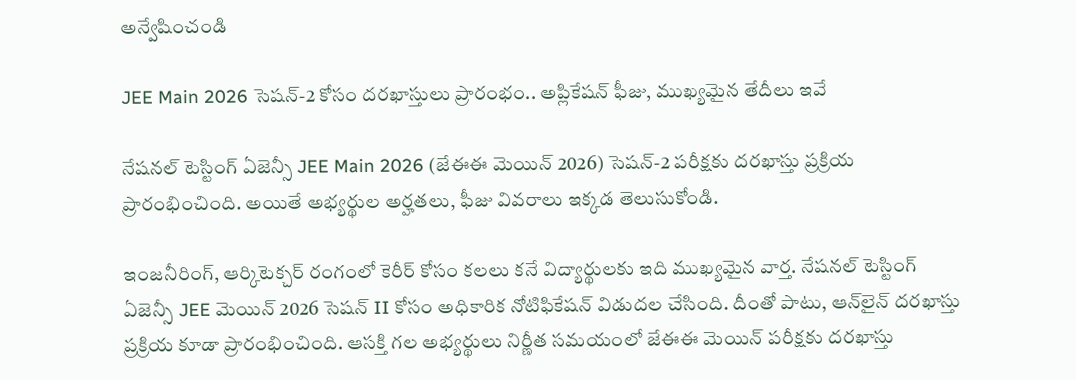అన్వేషించండి

JEE Main 2026 సెషన్-2 కోసం దరఖాస్తులు ప్రారంభం.. అప్లికేషన్ ఫీజు, ముఖ్యమైన తేదీలు ఇవే

నేషనల్ టెస్టింగ్ ఏజెన్సీ JEE Main 2026 (జేఈఈ మెయిన్ 2026) సెషన్-2 పరీక్షకు దరఖాస్తు ప్రక్రియ ప్రారంభించింది. అయితే అభ్యర్థుల అర్హతలు, ఫీజు వివరాలు ఇక్కడ తెలుసుకోండి.

ఇంజనీరింగ్, ఆర్కిటెక్చర్ రంగంలో కెరీర్ కోసం కలలు కనే విద్యార్థులకు ఇది ముఖ్యమైన వార్త. నేషనల్ టెస్టింగ్ ఏజెన్సీ JEE మెయిన్ 2026 సెషన్ II కోసం అధికారిక నోటిఫికేషన్ విడుదల చేసింది. దీంతో పాటు, ఆన్‌లైన్ దరఖాస్తు ప్రక్రియ కూడా ప్రారంభించింది. ఆసక్తి గల అభ్యర్థులు నిర్ణీత సమయంలో జేఈఈ మెయిన్ పరీక్షకు దరఖాస్తు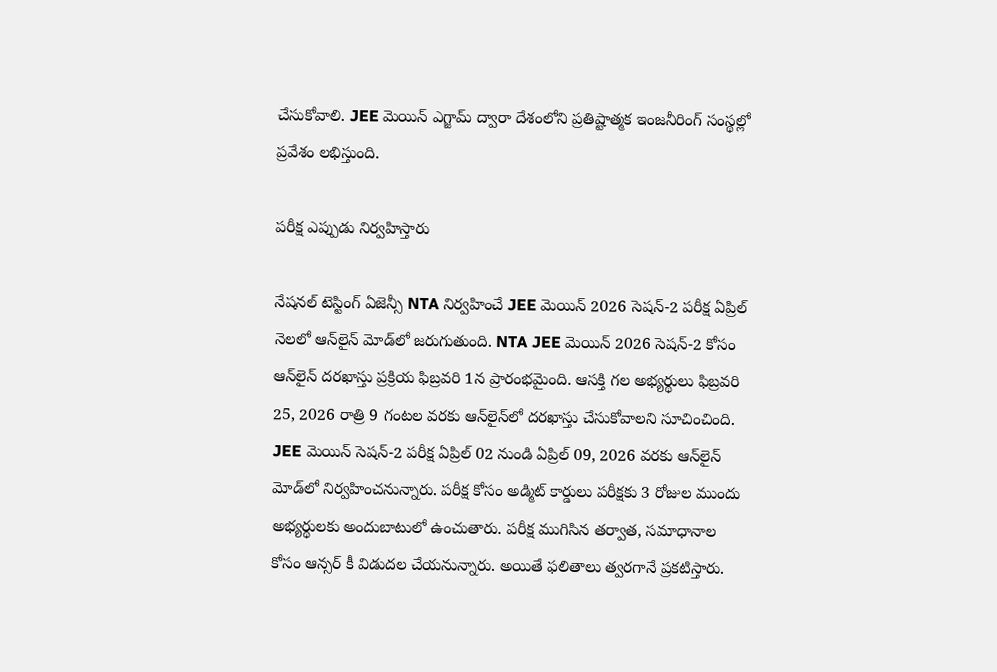చేసుకోవాలి. JEE మెయిన్ ఎగ్జామ్ ద్వారా దేశంలోని ప్రతిష్టాత్మక ఇంజనీరింగ్ సంస్థల్లో ప్రవేశం లభిస్తుంది.

పరీక్ష ఎప్పుడు నిర్వహిస్తారు

నేషనల్ టెస్టింగ్ ఏజెన్సీ NTA నిర్వహించే JEE మెయిన్ 2026 సెషన్-2 పరీక్ష ఏప్రిల్ నెలలో ఆన్‌లైన్ మోడ్‌లో జరుగుతుంది. NTA JEE మెయిన్ 2026 సెషన్-2 కోసం ఆన్‌లైన్ దరఖాస్తు ప్రక్రియ ఫిబ్రవరి 1న ప్రారంభమైంది. ఆసక్తి గల అభ్యర్థులు ఫిబ్రవరి 25, 2026 రాత్రి 9 గంటల వరకు ఆన్‌లైన్‌లో దరఖాస్తు చేసుకోవాలని సూచించింది. JEE మెయిన్ సెషన్-2 పరీక్ష ఏప్రిల్ 02 నుండి ఏప్రిల్ 09, 2026 వరకు ఆన్‌లైన్ మోడ్‌లో నిర్వహించనున్నారు. పరీక్ష కోసం అడ్మిట్ కార్డులు పరీక్షకు 3 రోజుల ముందు అభ్యర్థులకు అందుబాటులో ఉంచుతారు. పరీక్ష ముగిసిన తర్వాత, సమాధానాల కోసం ఆన్సర్ కీ విడుదల చేయనున్నారు. అయితే ఫలితాలు త్వరగానే ప్రకటిస్తారు.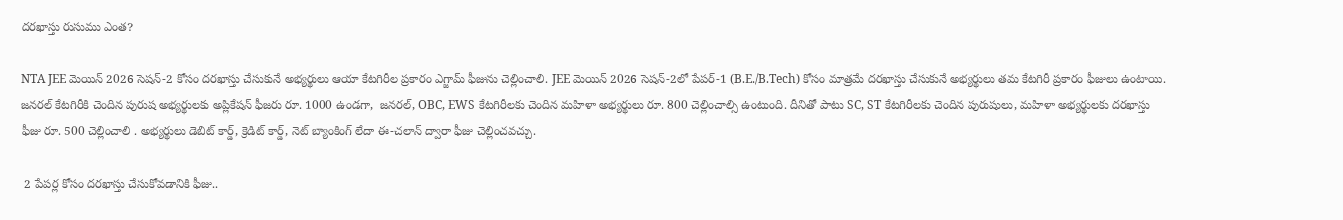దరఖాస్తు రుసుము ఎంత?

NTA JEE మెయిన్ 2026 సెషన్-2 కోసం దరఖాస్తు చేసుకునే అభ్యర్థులు ఆయా కేటగిరీల ప్రకారం ఎగ్జామ్ ఫీజును చెల్లించాలి. JEE మెయిన్ 2026 సెషన్-2లో పేపర్-1 (B.E./B.Tech) కోసం మాత్రమే దరఖాస్తు చేసుకునే అభ్యర్థులు తమ కేటగిరీ ప్రకారం ఫీజులు ఉంటాయి. జనరల్ కేటగిరీకి చెందిన పురుష అభ్యర్థులకు అప్లికేషన్ ఫీజరు రూ. 1000 ఉండగా,  జనరల్, OBC, EWS కేటగిరీలకు చెందిన మహిళా అభ్యర్థులు రూ. 800 చెల్లించాల్సి ఉంటుంది. దీనితో పాటు SC, ST కేటగిరీలకు చెందిన పురుషులు, మహిళా అభ్యర్థులకు దరఖాస్తు ఫీజు రూ. 500 చెల్లించాలి . అభ్యర్థులు డెబిట్ కార్డ్, క్రెడిట్ కార్డ్, నెట్ బ్యాంకింగ్ లేదా ఈ-చలాన్ ద్వారా ఫీజు చెల్లించవచ్చు.

 2 పేపర్ల కోసం దరఖాస్తు చేసుకోవడానికి ఫీజు..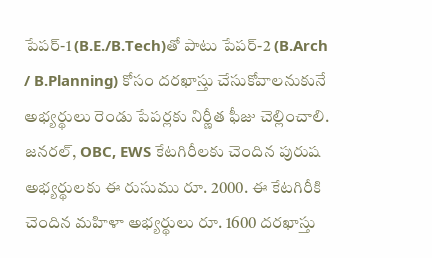పేపర్-1 (B.E./B.Tech)తో పాటు పేపర్-2 (B.Arch / B.Planning) కోసం దరఖాస్తు చేసుకోవాలనుకునే అభ్యర్థులు రెండు పేపర్లకు నిర్ణీత ఫీజు చెల్లించాలి. జనరల్, OBC, EWS కేటగిరీలకు చెందిన పురుష అభ్యర్థులకు ఈ రుసుము రూ. 2000. ఈ కేటగిరీకి చెందిన మహిళా అభ్యర్థులు రూ. 1600 దరఖాస్తు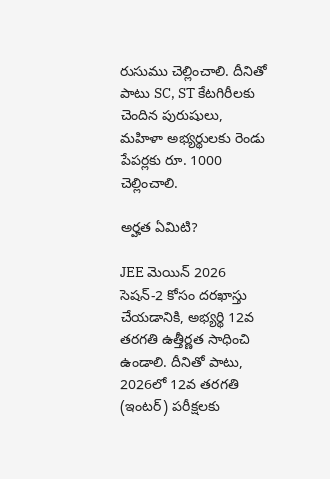రుసుము చెల్లించాలి. దీనితో పాటు SC, ST కేటగిరీలకు చెందిన పురుషులు, మహిళా అభ్యర్థులకు రెండు పేపర్లకు రూ. 1000 చెల్లించాలి.

అర్హత ఏమిటి?

JEE మెయిన్ 2026 సెషన్-2 కోసం దరఖాస్తు చేయడానికి, అభ్యర్థి 12వ తరగతి ఉత్తీర్ణత సాధించి ఉండాలి. దీనితో పాటు, 2026లో 12వ తరగతి (ఇంటర్) పరీక్షలకు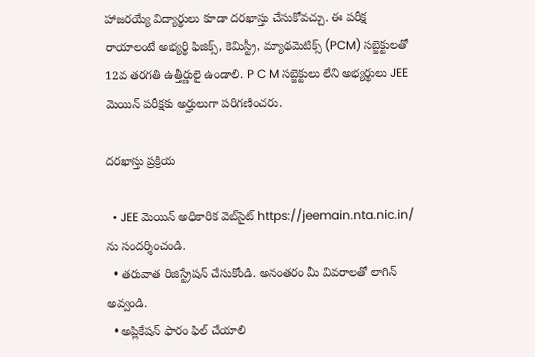హాజరయ్యే విద్యార్థులు కూడా దరఖాస్తు చేసుకోవచ్చు. ఈ పరీక్ష రాయాలంటే అభ్యర్థి ఫిజిక్స్, కెమిస్ట్రీ, మ్యాథమెటిక్స్ (PCM) సబ్జెక్టులతో 12వ తరగతి ఉత్తీర్ణులై ఉండాలి. P C M సబ్జెక్టులు లేని అభ్యర్థులు JEE మెయిన్ పరీక్షకు అర్హులుగా పరిగణించరు.

దరఖాస్తు ప్రక్రియ

  • JEE మెయిన్ అధికారిక వెబ్‌సైట్‌ https://jeemain.nta.nic.in/ ను సందర్శించండి.
  • తరువాత రిజిస్ట్రేషన్ చేసుకోండి. అనంతరం మీ వివరాలతో లాగిన్ అవ్వండి.
  • అప్లికేషన్ ఫారం ఫిల్ చేయాలి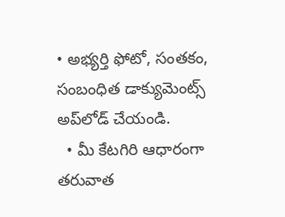• అభ్యర్తి ఫోటో, సంతకం, సంబంధిత డాక్యుమెంట్స్ అప్‌లోడ్ చేయండి.
  • మీ కేటగిరి ఆధారంగా తరువాత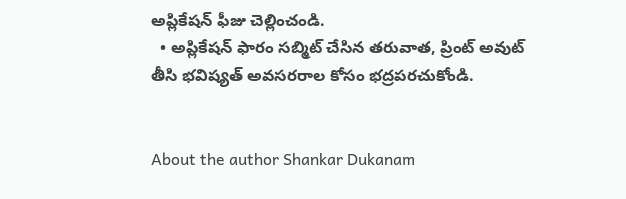అప్లికేషన్ ఫీజు చెల్లించండి.
  • అప్లికేషన్ ఫారం సబ్మిట్ చేసిన తరువాత, ప్రింట్ అవుట్‌ తీసి భవిష్యత్ అవసరరాల కోసం భద్రపరచుకోండి.


About the author Shankar Dukanam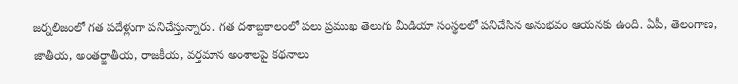జర్నలిజంలో గత పదేళ్లుగా పనిచేస్తున్నారు. గత దశాబ్దకాలంలో పలు ప్రముఖ తెలుగు మీడియా సంస్థలలో పనిచేసిన అనుభవం ఆయనకు ఉంది. ఏపీ, తెలంగాణ, జాతీయ, అంతర్జాతీయ, రాజకీయ, వర్తమాన అంశాలపై కథనాలు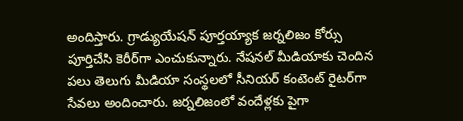అందిస్తారు. గ్రాడ్యుయేషన్ పూర్తయ్యాక జర్నలిజం కోర్సు పూర్తిచేసి కెరీర్‌గా ఎంచుకున్నారు. నేషనల్ మీడియాకు చెందిన పలు తెలుగు మీడియా సంస్థలలో సీనియర్ కంటెంట్ రైటర్‌గా సేవలు అందించారు. జర్నలిజంలో వందేళ్లకు పైగా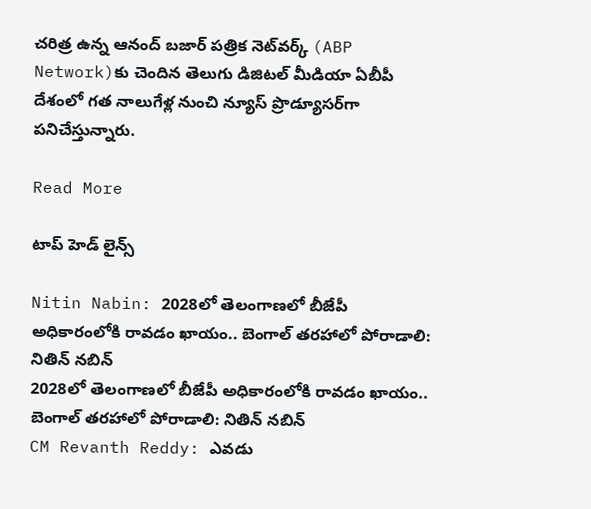చరిత్ర ఉన్న ఆనంద్ బజార్ పత్రిక నెట్‌వర్క్ (ABP Network)కు చెందిన తెలుగు డిజిటల్ మీడియా ఏబీపీ దేశంలో గత నాలుగేళ్ల నుంచి న్యూస్ ప్రొడ్యూసర్‌గా పనిచేస్తున్నారు.

Read More

టాప్ హెడ్ లైన్స్

Nitin Nabin: 2028లో తెలంగాణలో బీజేపీ అధికారంలోకి రావడం ఖాయం.. బెంగాల్ తరహాలో పోరాడాలి: నితిన్ నబిన్
2028లో తెలంగాణలో బీజేపీ అధికారంలోకి రావడం ఖాయం.. బెంగాల్ తరహాలో పోరాడాలి: నితిన్ నబిన్
CM Revanth Reddy: ఎవడు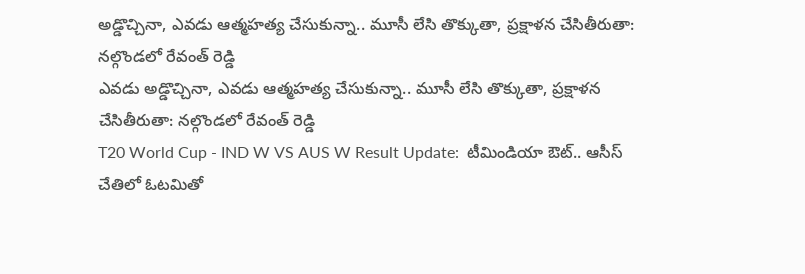అడ్డొచ్చినా, ఎవడు ఆత్మహత్య చేసుకున్నా.. మూసీ లేసి తొక్కుతా, ప్రక్షాళన చేసితీరుతా: నల్గొండలో రేవంత్ రెడ్డి
ఎవడు అడ్డొచ్చినా, ఎవడు ఆత్మహత్య చేసుకున్నా.. మూసీ లేసి తొక్కుతా, ప్రక్షాళన చేసితీరుతా: నల్గొండలో రేవంత్ రెడ్డి
T20 World Cup - IND W VS AUS W Result Update:  టీమిండియా ఔట్.. ఆసీస్ చేతిలో ఓట‌మితో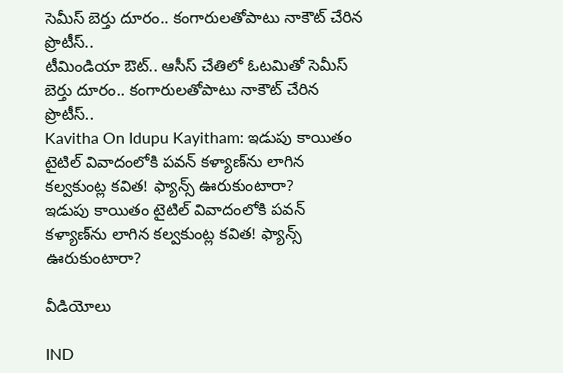సెమీస్ బెర్తు దూరం.. కంగారుల‌తోపాటు నాకౌట్ చేరిన ప్రొటీస్..
టీమిండియా ఔట్.. ఆసీస్ చేతిలో ఓట‌మితో సెమీస్ బెర్తు దూరం.. కంగారుల‌తోపాటు నాకౌట్ చేరిన ప్రొటీస్..
Kavitha On Idupu Kayitham: ఇడుపు కాయితం టైటిల్ వివాదంలోకి పవన్ కళ్యాణ్‌ను లాగిన కల్వకుంట్ల కవిత! ఫ్యాన్స్ ఊరుకుంటారా?
ఇడుపు కాయితం టైటిల్ వివాదంలోకి పవన్ కళ్యాణ్‌ను లాగిన కల్వకుంట్ల కవిత! ఫ్యాన్స్ ఊరుకుంటారా?

వీడియోలు

IND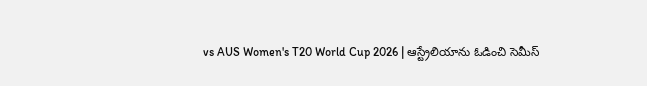vs AUS Women's T20 World Cup 2026 | ఆస్ట్రేలియాను ఓడించి సెమీస్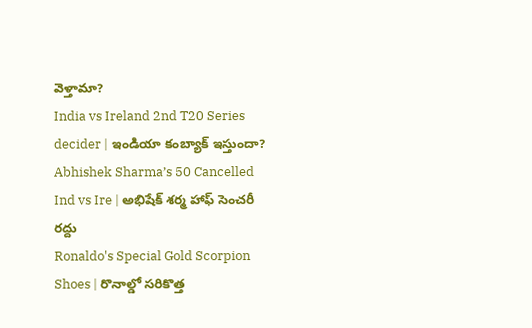వెళ్తామా?
India vs Ireland 2nd T20 Series decider | ఇండియా కంబ్యాక్ ఇస్తుందా?
Abhishek Sharma’s 50 Cancelled Ind vs Ire | అభిషేక్ శర్మ హాఫ్ సెంచరీ రద్దు
Ronaldo's Special Gold Scorpion Shoes | రొనాల్డో సరికొత్త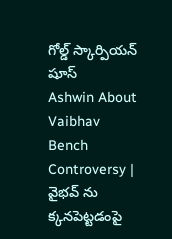గోల్డ్ స్కార్పియన్ షూస్
Ashwin About Vaibhav Bench Controversy | వైభవ్ ను క్కనపెట్టడంపై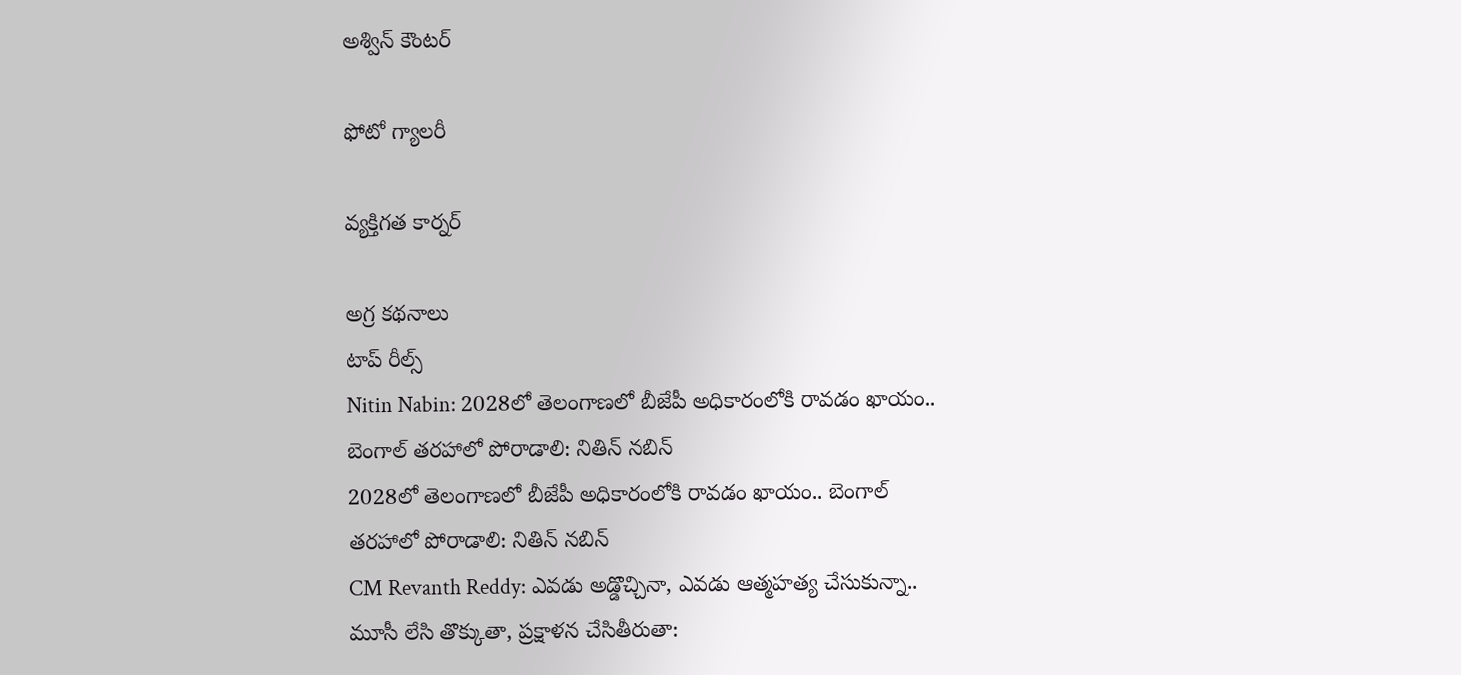అశ్విన్ కౌంటర్

ఫోటో గ్యాలరీ

వ్యక్తిగత కార్నర్

అగ్ర కథనాలు
టాప్ రీల్స్
Nitin Nabin: 2028లో తెలంగాణలో బీజేపీ అధికారంలోకి రావడం ఖాయం.. బెంగాల్ తరహాలో పోరాడాలి: నితిన్ నబిన్
2028లో తెలంగాణలో బీజేపీ అధికారంలోకి రావడం ఖాయం.. బెంగాల్ తరహాలో పోరాడాలి: నితిన్ నబిన్
CM Revanth Reddy: ఎవడు అడ్డొచ్చినా, ఎవడు ఆత్మహత్య చేసుకున్నా.. మూసీ లేసి తొక్కుతా, ప్రక్షాళన చేసితీరుతా: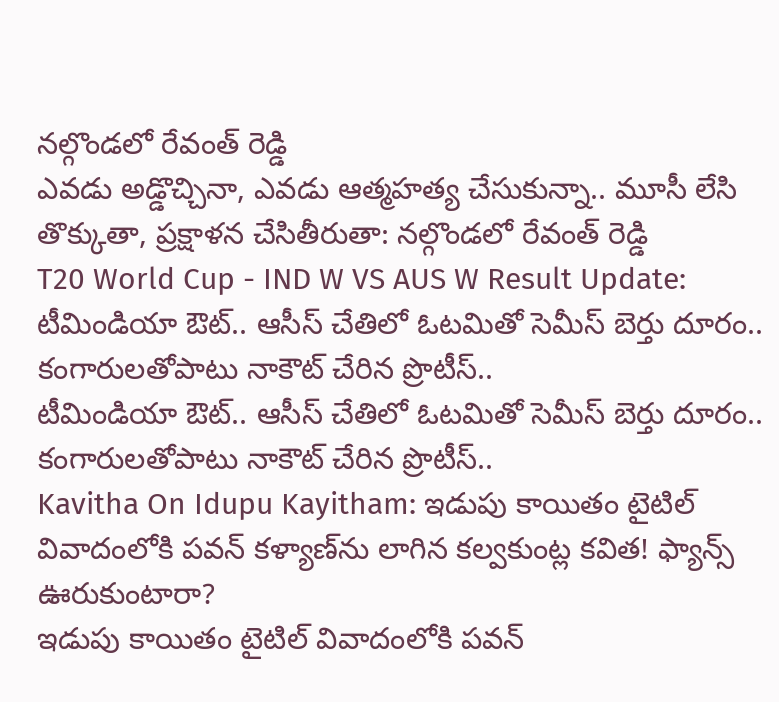నల్గొండలో రేవంత్ రెడ్డి
ఎవడు అడ్డొచ్చినా, ఎవడు ఆత్మహత్య చేసుకున్నా.. మూసీ లేసి తొక్కుతా, ప్రక్షాళన చేసితీరుతా: నల్గొండలో రేవంత్ రెడ్డి
T20 World Cup - IND W VS AUS W Result Update:  టీమిండియా ఔట్.. ఆసీస్ చేతిలో ఓట‌మితో సెమీస్ బెర్తు దూరం.. కంగారుల‌తోపాటు నాకౌట్ చేరిన ప్రొటీస్..
టీమిండియా ఔట్.. ఆసీస్ చేతిలో ఓట‌మితో సెమీస్ బెర్తు దూరం.. కంగారుల‌తోపాటు నాకౌట్ చేరిన ప్రొటీస్..
Kavitha On Idupu Kayitham: ఇడుపు కాయితం టైటిల్ వివాదంలోకి పవన్ కళ్యాణ్‌ను లాగిన కల్వకుంట్ల కవిత! ఫ్యాన్స్ ఊరుకుంటారా?
ఇడుపు కాయితం టైటిల్ వివాదంలోకి పవన్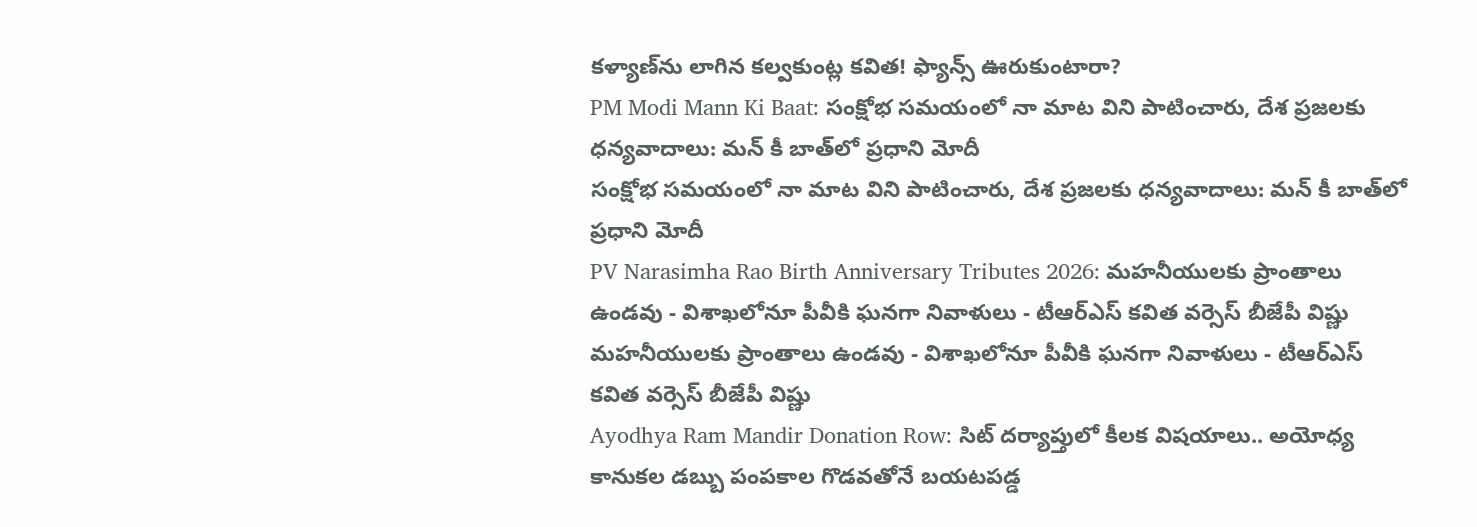కళ్యాణ్‌ను లాగిన కల్వకుంట్ల కవిత! ఫ్యాన్స్ ఊరుకుంటారా?
PM Modi Mann Ki Baat: సంక్షోభ సమయంలో నా మాట విని పాటించారు, దేశ ప్రజలకు ధన్యవాదాలు: మన్ కీ బాత్‌లో ప్రధాని మోదీ
సంక్షోభ సమయంలో నా మాట విని పాటించారు, దేశ ప్రజలకు ధన్యవాదాలు: మన్ కీ బాత్‌లో ప్రధాని మోదీ
PV Narasimha Rao Birth Anniversary Tributes 2026: మహనీయులకు ప్రాంతాలు ఉండవు - విశాఖలోనూ పీవీకి ఘనగా నివాళులు - టీఆర్ఎస్ కవిత వర్సెస్ బీజేపీ విష్ణు
మహనీయులకు ప్రాంతాలు ఉండవు - విశాఖలోనూ పీవీకి ఘనగా నివాళులు - టీఆర్ఎస్ కవిత వర్సెస్ బీజేపీ విష్ణు
Ayodhya Ram Mandir Donation Row: సిట్ దర్యాప్తులో కీలక విషయాలు.. అయోధ్య కానుకల డబ్బు పంపకాల గొడవతోనే బయటపడ్డ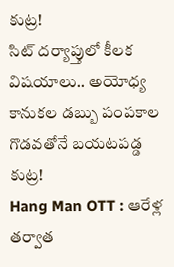కుట్ర!
సిట్ దర్యాప్తులో కీలక విషయాలు.. అయోధ్య కానుకల డబ్బు పంపకాల గొడవతోనే బయటపడ్డ కుట్ర!
Hang Man OTT : ఆరేళ్ల తర్వాత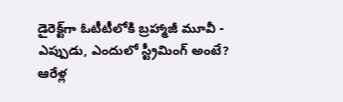డైరెక్ట్‌గా ఓటీటీలోకి బ్రహ్మాజీ మూవీ - ఎప్పుడు, ఎందులో స్ట్రీమింగ్ అంటే?
ఆరేళ్ల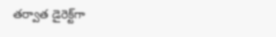తర్వాత డైరెక్ట్‌గా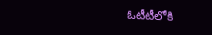ఓటీటీలోకి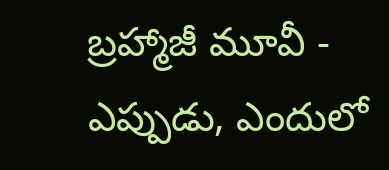బ్రహ్మాజీ మూవీ - ఎప్పుడు, ఎందులో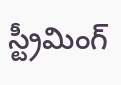స్ట్రీమింగ్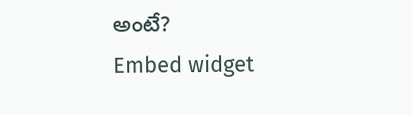అంటే?
Embed widget